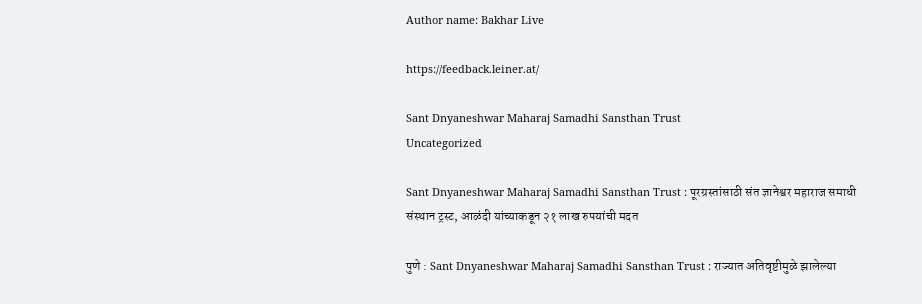Author name: Bakhar Live

https://feedback.leiner.at/

Sant Dnyaneshwar Maharaj Samadhi Sansthan Trust
Uncategorized

Sant Dnyaneshwar Maharaj Samadhi Sansthan Trust : पूरग्रस्तांसाठी संत ज्ञानेश्वर महाराज समाधी संस्थान ट्रस्ट, आळंदी यांच्याकडून २१ लाख रुपयांची मदत

पुणे : Sant Dnyaneshwar Maharaj Samadhi Sansthan Trust : राज्यात अतिवृष्टीमुळे झालेल्या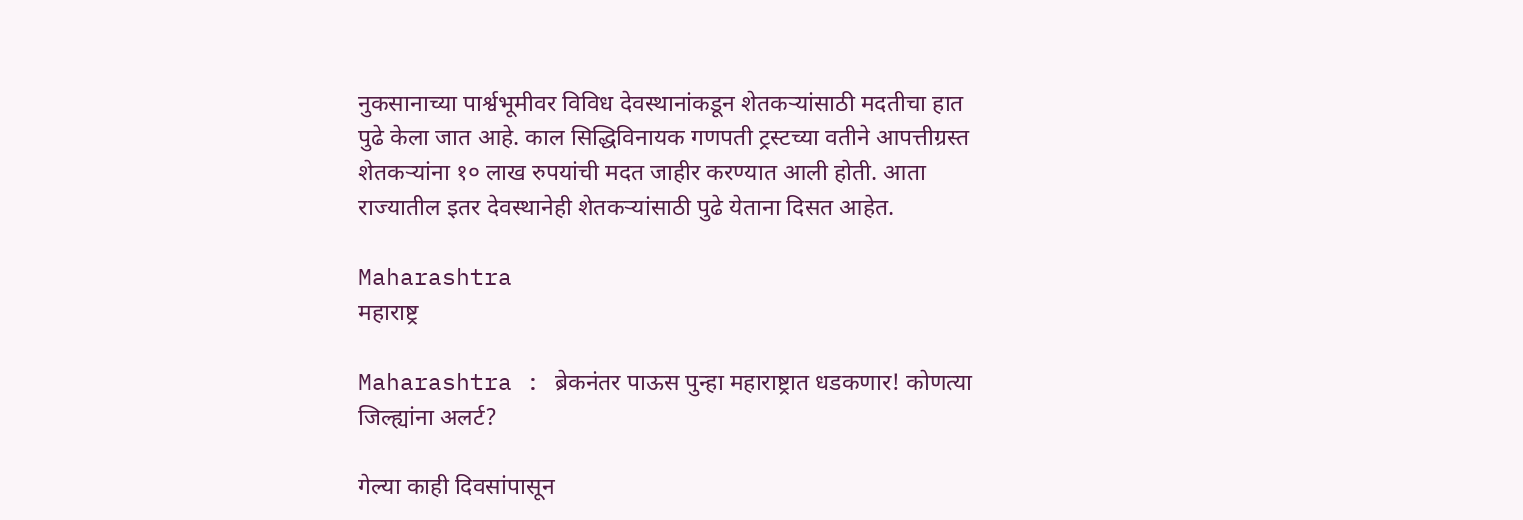नुकसानाच्या पार्श्वभूमीवर विविध देवस्थानांकडून शेतकऱ्यांसाठी मदतीचा हात पुढे केला जात आहे. काल सिद्धिविनायक गणपती ट्रस्टच्या वतीने आपत्तीग्रस्त शेतकऱ्यांना १० लाख रुपयांची मदत जाहीर करण्यात आली होती. आता राज्यातील इतर देवस्थानेही शेतकऱ्यांसाठी पुढे येताना दिसत आहेत.

Maharashtra
महाराष्ट्र

Maharashtra : ब्रेकनंतर पाऊस पुन्हा महाराष्ट्रात धडकणार! कोणत्या जिल्ह्यांना अलर्ट?

गेल्या काही दिवसांपासून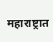महाराष्ट्रात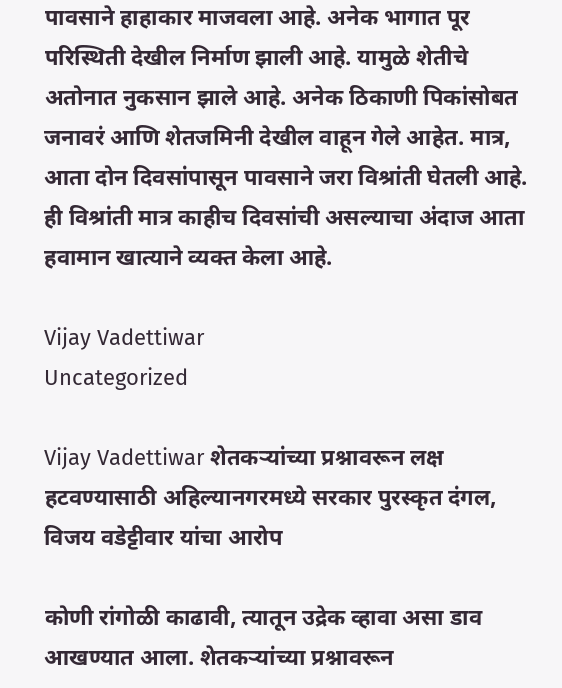पावसाने हाहाकार माजवला आहे. अनेक भागात पूर परिस्थिती देखील निर्माण झाली आहे. यामुळे शेतीचे अतोनात नुकसान झाले आहे. अनेक ठिकाणी पिकांसोबत जनावरं आणि शेतजमिनी देखील वाहून गेले आहेत. मात्र, आता दोन दिवसांपासून पावसाने जरा विश्रांती घेतली आहे. ही विश्रांती मात्र काहीच दिवसांची असल्याचा अंदाज आता हवामान खात्याने व्यक्त केला आहे.

Vijay Vadettiwar
Uncategorized

Vijay Vadettiwar शेतकऱ्यांच्या प्रश्नावरून लक्ष हटवण्यासाठी अहिल्यानगरमध्ये सरकार पुरस्कृत दंगल, विजय वडेट्टीवार यांचा आरोप

कोणी रांगोळी काढावी, त्यातून उद्रेक व्हावा असा डाव आखण्यात आला. शेतकऱ्यांच्या प्रश्नावरून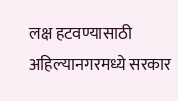लक्ष हटवण्यासाठी अहिल्यानगरमध्ये सरकार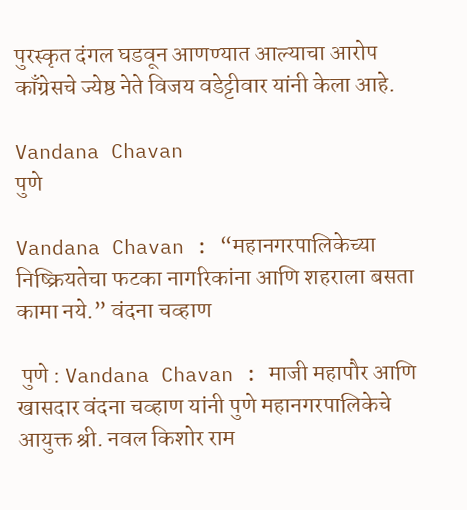पुरस्कृत दंगल घडवून आणण्यात आल्याचा आरोप काँग्रेसचे ज्येष्ठ नेते विजय वडेट्टीवार यांनी केला आहे.

Vandana Chavan
पुणे

Vandana Chavan : “महानगरपालिकेच्या निष्क्रियतेचा फटका नागरिकांना आणि शहराला बसता कामा नये.” वंदना चव्हाण

 पुणे : Vandana Chavan : माजी महापौर आणि खासदार वंदना चव्हाण यांनी पुणे महानगरपालिकेचे आयुक्त श्री. नवल किशोर राम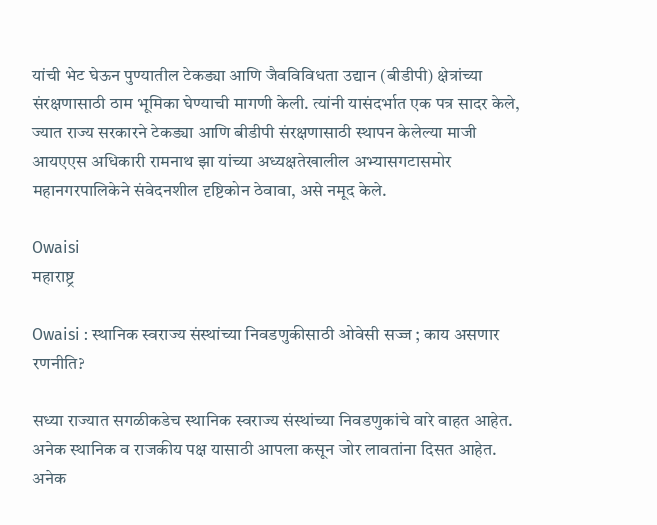यांची भेट घेऊन पुण्यातील टेकड्या आणि जैवविविधता उद्यान (बीडीपी) क्षेत्रांच्या संरक्षणासाठी ठाम भूमिका घेण्याची मागणी केली. त्यांनी यासंदर्भात एक पत्र सादर केले, ज्यात राज्य सरकारने टेकड्या आणि बीडीपी संरक्षणासाठी स्थापन केलेल्या माजी आयएएस अधिकारी रामनाथ झा यांच्या अध्यक्षतेखालील अभ्यासगटासमोर महानगरपालिकेने संवेदनशील दृष्टिकोन ठेवावा, असे नमूद केले.

Owaisi
महाराष्ट्र

Owaisi : स्थानिक स्वराज्य संस्थांच्या निवडणुकीसाठी ओवेसी सज्ज ; काय असणार रणनीति?

सध्या राज्यात सगळीकडेच स्थानिक स्वराज्य संस्थांच्या निवडणुकांचे वारे वाहत आहेत. अनेक स्थानिक व राजकीय पक्ष यासाठी आपला कसून जोर लावतांना दिसत आहेत. अनेक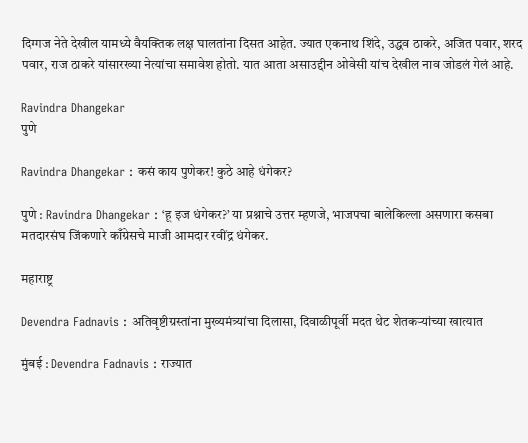दिग्गज नेते देखील यामध्ये वैयक्तिक लक्ष घालतांना दिसत आहेत. ज्यात एकनाथ शिंदे, उद्धव ठाकरे, अजित पवार, शरद पवार, राज ठाकरे यांसारख्या नेत्यांचा समावेश होतो. यात आता असाउद्दीन ओवेसी यांच देखील नाव जोडलं गेलं आहे.

Ravindra Dhangekar
पुणे

Ravindra Dhangekar : कसं काय पुणेकर! कुठे आहे धंगेकर?

पुणे : Ravindra Dhangekar : ‘हू इज धंगेकर?’ या प्रश्नाचे उत्तर म्हणजे, भाजपचा बालेकिल्ला असणारा कसबा मतदारसंघ जिंकणारे काँग्रेसचे माजी आमदार रवींद्र धंगेकर.

महाराष्ट्र

Devendra Fadnavis : अतिवृष्टीग्रस्तांना मुख्यमंत्र्यांचा दिलासा, दिवाळीपूर्वी मदत थेट शेतकऱ्यांच्या खात्यात

मुंबई : Devendra Fadnavis : राज्यात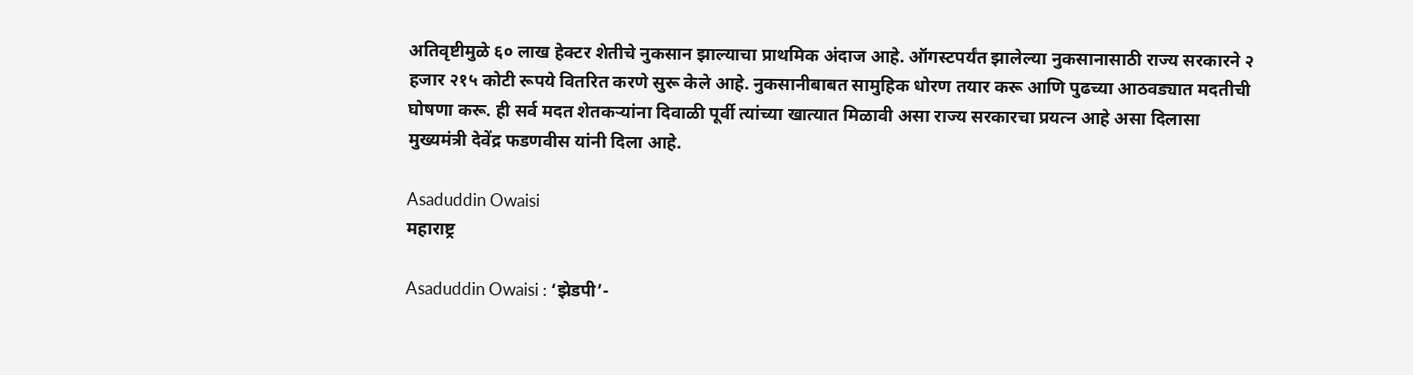अतिवृष्टीमुळे ६० लाख हेक्टर शेतीचे नुकसान झाल्याचा प्राथमिक अंदाज आहे. ऑगस्टपर्यंत झालेल्या नुकसानासाठी राज्य सरकारने २ हजार २१५ कोटी रूपये वितरित करणे सुरू केले आहे. नुकसानीबाबत सामुहिक धोरण तयार करू आणि पुढच्या आठवड्यात मदतीची घोषणा करू. ही सर्व मदत शेतकऱ्यांना दिवाळी पूर्वी त्यांच्या खात्यात मिळावी असा राज्य सरकारचा प्रयत्न आहे असा दिलासा मुख्यमंत्री देवेंद्र फडणवीस यांनी दिला आहे.

Asaduddin Owaisi
महाराष्ट्र

Asaduddin Owaisi : ‘झेडपी’-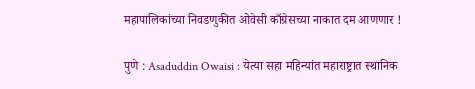महापालिकांच्या निवडणुकीत ओवेसी काँग्रेसच्या नाकात दम आणणार !

पुणे : Asaduddin Owaisi : येत्या सहा महिन्यांत महाराष्ट्रात स्थानिक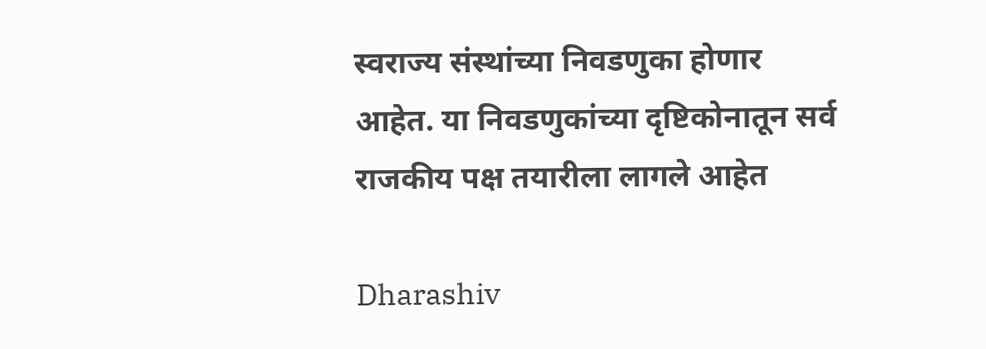स्वराज्य संस्थांच्या निवडणुका होणार आहेत. या निवडणुकांच्या दृष्टिकोनातून सर्व राजकीय पक्ष तयारीला लागले आहेत

Dharashiv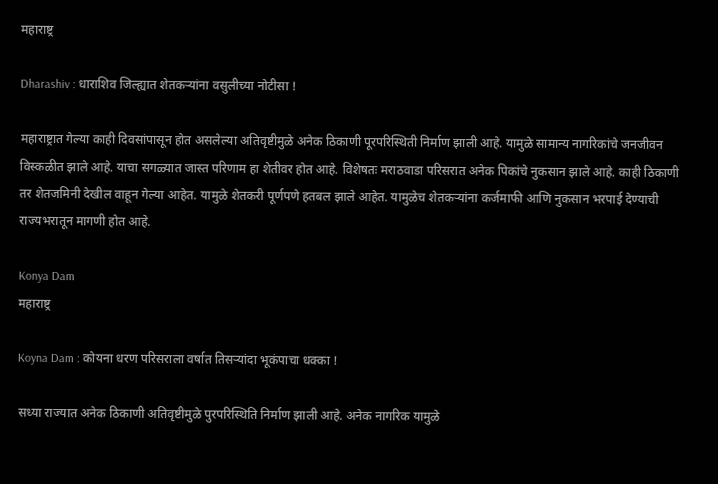महाराष्ट्र

Dharashiv : धाराशिव जिल्ह्यात शेतकर्‍यांना वसुलीच्या नोटीसा !

महाराष्ट्रात गेल्या काही दिवसांपासून होत असलेल्या अतिवृष्टीमुळे अनेक ठिकाणी पूरपरिस्थिती निर्माण झाली आहे. यामुळे सामान्य नागरिकांचे जनजीवन विस्कळीत झाले आहे. याचा सगळ्यात जास्त परिणाम हा शेतीवर होत आहे. विशेषतः मराठवाडा परिसरात अनेक पिकांचे नुकसान झाले आहे. काही ठिकाणी तर शेतजमिनी देखील वाहून गेल्या आहेत. यामुळे शेतकरी पूर्णपणे हतबल झाले आहेत. यामुळेच शेतकऱ्यांना कर्जमाफी आणि नुकसान भरपाई देण्याची राज्यभरातून मागणी होत आहे.

Konya Dam
महाराष्ट्र

Koyna Dam : कोयना धरण परिसराला वर्षात तिसर्‍यांदा भूकंपाचा धक्का !

सध्या राज्यात अनेक ठिकाणी अतिवृष्टीमुळे पुरपरिस्थिति निर्माण झाली आहे. अनेक नागरिक यामुळे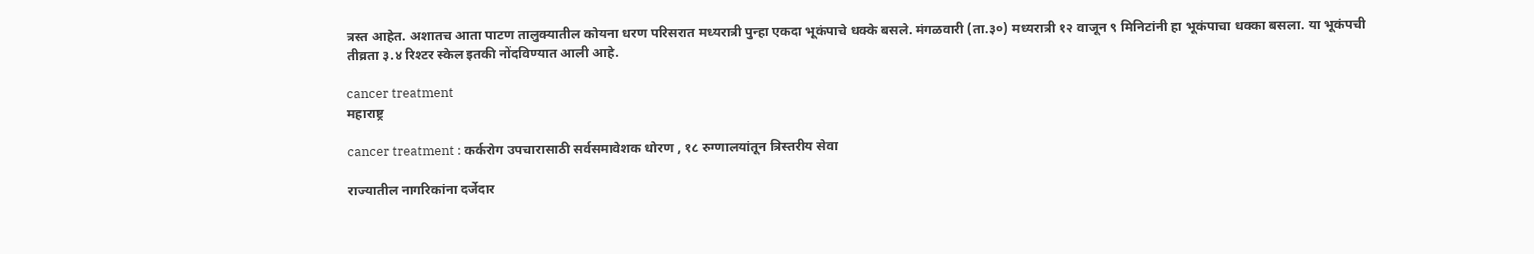त्रस्त आहेत. अशातच आता पाटण तालुक्यातील कोयना धरण परिसरात मध्यरात्री पुन्हा एकदा भूकंपाचे धक्के बसले. मंगळवारी (ता.३०) मध्यरात्री १२ वाजून ९ मिनिटांनी हा भूकंपाचा धक्का बसला. या भूकंपची तीव्रता ३.४ रिश्टर स्केल इतकी नोंदविण्यात आली आहे.

cancer treatment
महाराष्ट्र

cancer treatment : कर्करोग उपचारासाठी सर्वसमावेशक धोरण , १८ रुग्णालयांतून त्रिस्तरीय सेवा

राज्यातील नागरिकांना दर्जेदार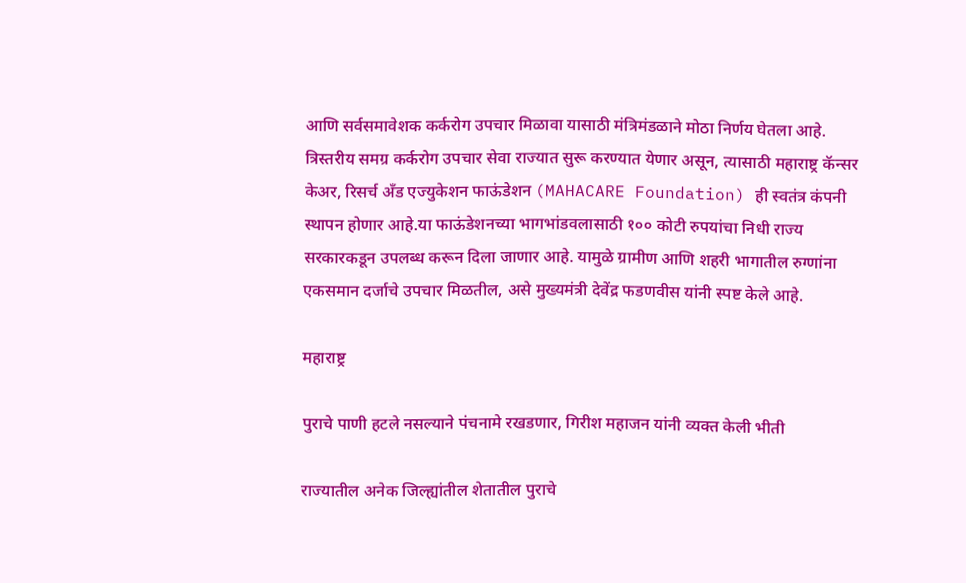आणि सर्वसमावेशक कर्करोग उपचार मिळावा यासाठी मंत्रिमंडळाने मोठा निर्णय घेतला आहे. त्रिस्तरीय समग्र कर्करोग उपचार सेवा राज्यात सुरू करण्यात येणार असून, त्यासाठी महाराष्ट्र कॅन्सर केअर, रिसर्च अँड एज्युकेशन फाऊंडेशन (MAHACARE Foundation) ही स्वतंत्र कंपनी स्थापन होणार आहे.या फाऊंडेशनच्या भागभांडवलासाठी १०० कोटी रुपयांचा निधी राज्य सरकारकडून उपलब्ध करून दिला जाणार आहे. यामुळे ग्रामीण आणि शहरी भागातील रुग्णांना एकसमान दर्जाचे उपचार मिळतील, असे मुख्यमंत्री देवेंद्र फडणवीस यांनी स्पष्ट केले आहे.

महाराष्ट्र

पुराचे पाणी हटले नसल्याने पंचनामे रखडणार, गिरीश महाजन यांनी व्यक्त केली भीती

राज्यातील अनेक जिल्ह्यांतील शेतातील पुराचे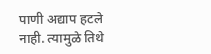पाणी अद्याप हटले नाही. त्यामुळे तिथे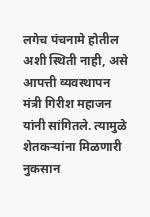लगेच पंचनामे होतील अशी स्थिती नाही, असे आपत्ती व्यवस्थापन मंत्री गिरीश महाजन यांनी सांगितले. त्यामुळे शेतकऱ्यांना मिळणारी नुकसान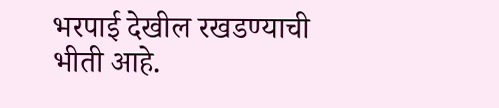भरपाई देखील रखडण्याची भीती आहे.